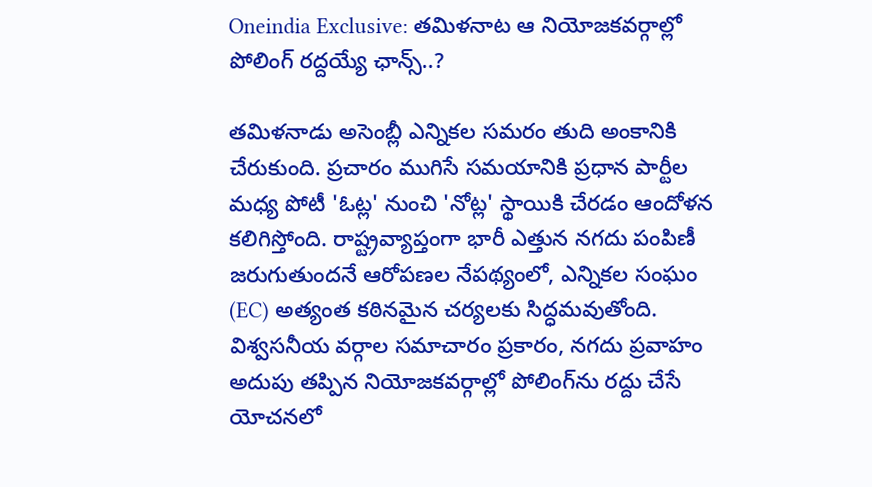Oneindia Exclusive: తమిళనాట ఆ నియోజకవర్గాల్లో పోలింగ్ రద్దయ్యే ఛాన్స్..?

తమిళనాడు అసెంబ్లీ ఎన్నికల సమరం తుది అంకానికి చేరుకుంది. ప్రచారం ముగిసే సమయానికి ప్రధాన పార్టీల మధ్య పోటీ 'ఓట్ల' నుంచి 'నోట్ల' స్థాయికి చేరడం ఆందోళన కలిగిస్తోంది. రాష్ట్రవ్యాప్తంగా భారీ ఎత్తున నగదు పంపిణీ జరుగుతుందనే ఆరోపణల నేపథ్యంలో, ఎన్నికల సంఘం (EC) అత్యంత కఠినమైన చర్యలకు సిద్ధమవుతోంది. విశ్వసనీయ వర్గాల సమాచారం ప్రకారం, నగదు ప్రవాహం అదుపు తప్పిన నియోజకవర్గాల్లో పోలింగ్‌ను రద్దు చేసే యోచనలో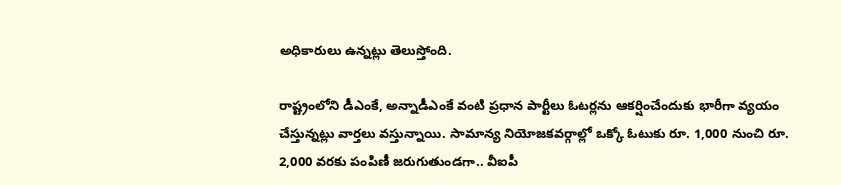అధికారులు ఉన్నట్లు తెలుస్తోంది.

రాష్ట్రంలోని డీఎంకే, అన్నాడీఎంకే వంటి ప్రధాన పార్టీలు ఓటర్లను ఆకర్షించేందుకు భారీగా వ్యయం చేస్తున్నట్లు వార్తలు వస్తున్నాయి. సామాన్య నియోజకవర్గాల్లో ఒక్కో ఓటుకు రూ. 1,000 నుంచి రూ. 2,000 వరకు పంపిణీ జరుగుతుండగా.. వీఐపీ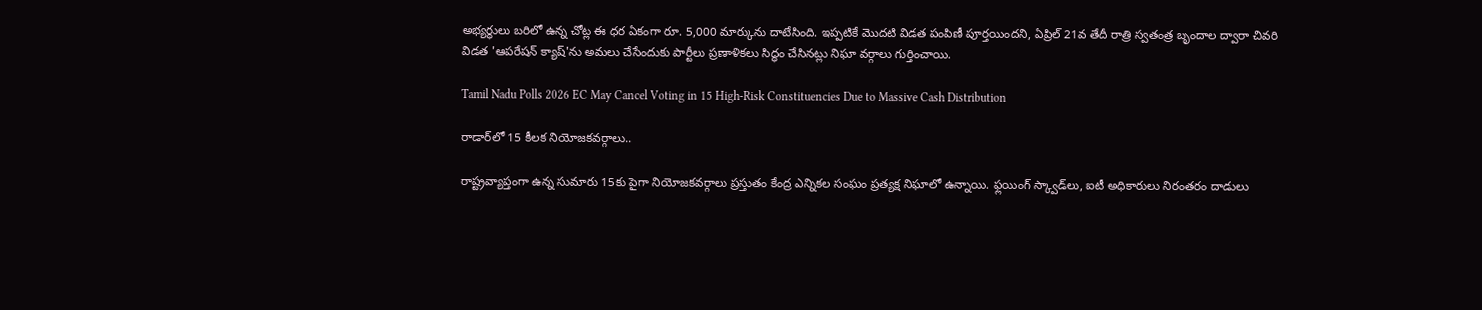అభ్యర్థులు బరిలో ఉన్న చోట్ల ఈ ధర ఏకంగా రూ. 5,000 మార్కును దాటేసింది. ఇప్పటికే మొదటి విడత పంపిణీ పూర్తయిందని, ఏప్రిల్ 21వ తేదీ రాత్రి స్వతంత్ర బృందాల ద్వారా చివరి విడత 'ఆపరేషన్ క్యాష్'ను అమలు చేసేందుకు పార్టీలు ప్రణాళికలు సిద్ధం చేసినట్లు నిఘా వర్గాలు గుర్తించాయి.

Tamil Nadu Polls 2026 EC May Cancel Voting in 15 High-Risk Constituencies Due to Massive Cash Distribution

రాడార్‌లో 15 కీలక నియోజకవర్గాలు..

రాష్ట్రవ్యాప్తంగా ఉన్న సుమారు 15కు పైగా నియోజకవర్గాలు ప్రస్తుతం కేంద్ర ఎన్నికల సంఘం ప్రత్యక్ష నిఘాలో ఉన్నాయి. ఫ్లయింగ్ స్క్వాడ్‌లు, ఐటీ అధికారులు నిరంతరం దాడులు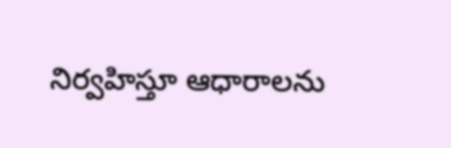నిర్వహిస్తూ ఆధారాలను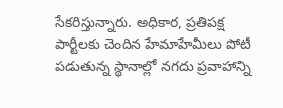సేకరిస్తున్నారు. అధికార, ప్రతిపక్ష పార్టీలకు చెందిన హేమాహేమీలు పోటీ పడుతున్న స్థానాల్లో నగదు ప్రవాహాన్ని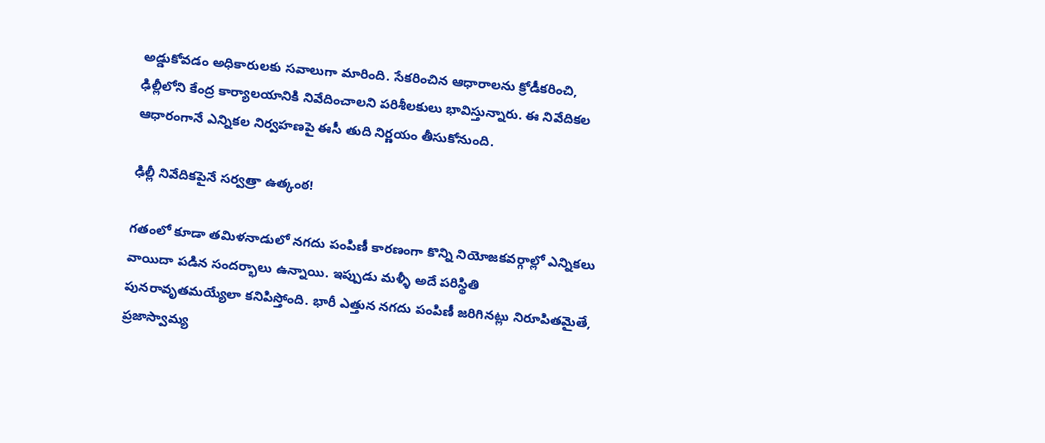అడ్డుకోవడం అధికారులకు సవాలుగా మారింది. సేకరించిన ఆధారాలను క్రోడీకరించి, ఢిల్లీలోని కేంద్ర కార్యాలయానికి నివేదించాలని పరిశీలకులు భావిస్తున్నారు. ఈ నివేదికల ఆధారంగానే ఎన్నికల నిర్వహణపై ఈసీ తుది నిర్ణయం తీసుకోనుంది.

ఢిల్లీ నివేదికపైనే సర్వత్రా ఉత్కంఠ!

గతంలో కూడా తమిళనాడులో నగదు పంపిణీ కారణంగా కొన్ని నియోజకవర్గాల్లో ఎన్నికలు వాయిదా పడిన సందర్భాలు ఉన్నాయి. ఇప్పుడు మళ్ళీ అదే పరిస్థితి పునరావృతమయ్యేలా కనిపిస్తోంది. భారీ ఎత్తున నగదు పంపిణీ జరిగినట్లు నిరూపితమైతే, ప్రజాస్వామ్య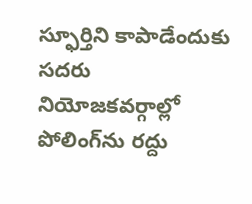స్ఫూర్తిని కాపాడేందుకు సదరు నియోజకవర్గాల్లో పోలింగ్‌ను రద్దు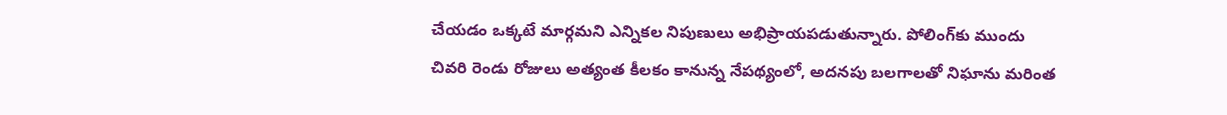చేయడం ఒక్కటే మార్గమని ఎన్నికల నిపుణులు అభిప్రాయపడుతున్నారు. పోలింగ్‌కు ముందు చివరి రెండు రోజులు అత్యంత కీలకం కానున్న నేపథ్యంలో, అదనపు బలగాలతో నిఘాను మరింత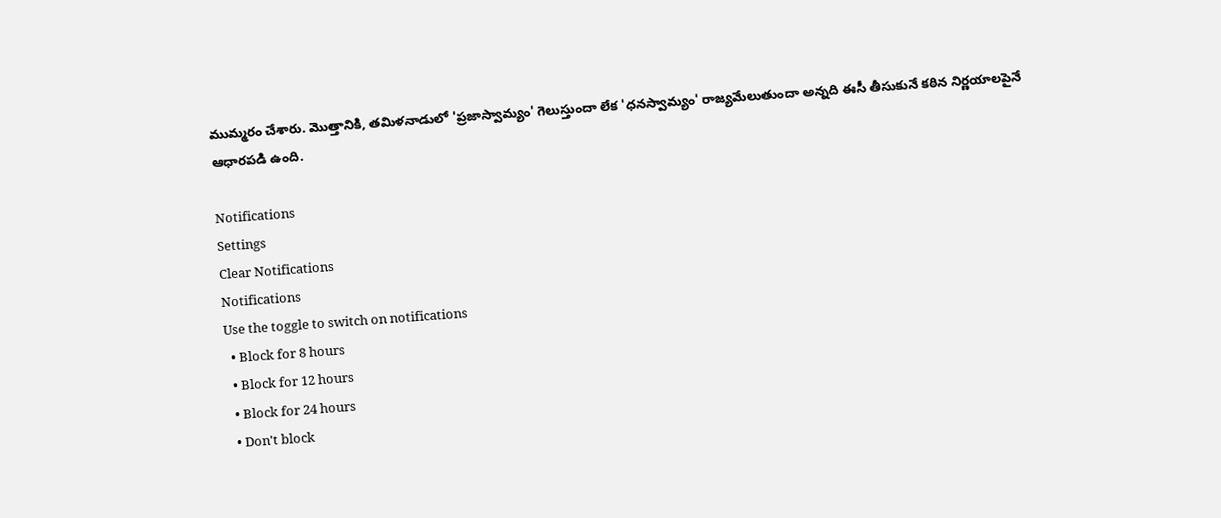ముమ్మరం చేశారు. మొత్తానికి, తమిళనాడులో 'ప్రజాస్వామ్యం' గెలుస్తుందా లేక 'ధనస్వామ్యం' రాజ్యమేలుతుందా అన్నది ఈసీ తీసుకునే కఠిన నిర్ణయాలపైనే ఆధారపడి ఉంది.

Notifications
Settings
Clear Notifications
Notifications
Use the toggle to switch on notifications
  • Block for 8 hours
  • Block for 12 hours
  • Block for 24 hours
  • Don't block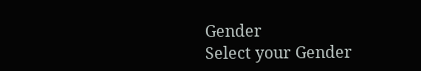Gender
Select your Gender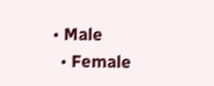• Male
  • Female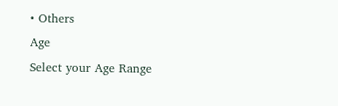• Others
Age
Select your Age Range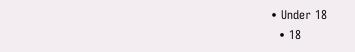• Under 18
  • 18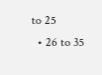to 25
  • 26 to 35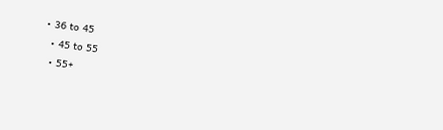• 36 to 45
  • 45 to 55
  • 55+